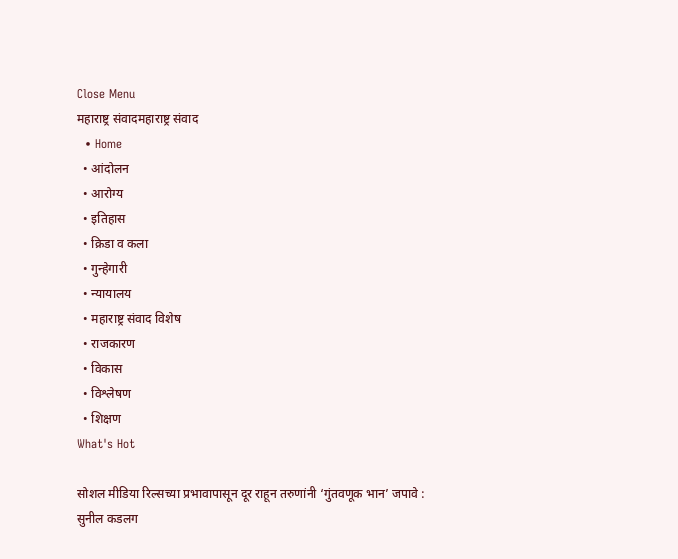Close Menu
महाराष्ट्र संवादमहाराष्ट्र संवाद
  • Home
  • आंदोलन
  • आरोग्य
  • इतिहास
  • क्रिडा व कला
  • गुन्हेगारी
  • न्यायालय
  • महाराष्ट्र संवाद विशेष
  • राजकारण
  • विकास
  • विश्लेषण
  • शिक्षण
What's Hot

सोशल मीडिया रिल्सच्या प्रभावापासून दूर राहून तरुणांनी ‘गुंतवणूक भान’ जपावे : सुनील कडलग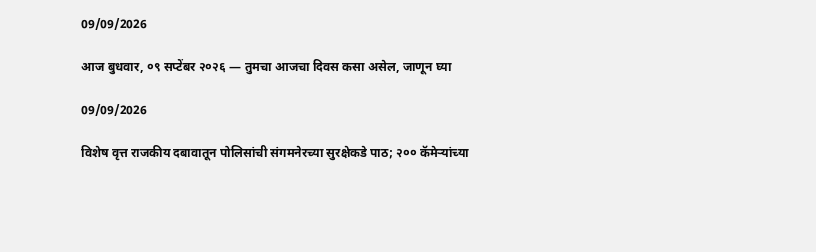09/09/2026

आज बुधवार, ०९ सप्टेंबर २०२६ — तुमचा आजचा दिवस कसा असेल, जाणून घ्या

09/09/2026

विशेष वृत्त राजकीय दबावातून पोलिसांची संगमनेरच्या सुरक्षेकडे पाठ; २०० कॅमेऱ्यांच्या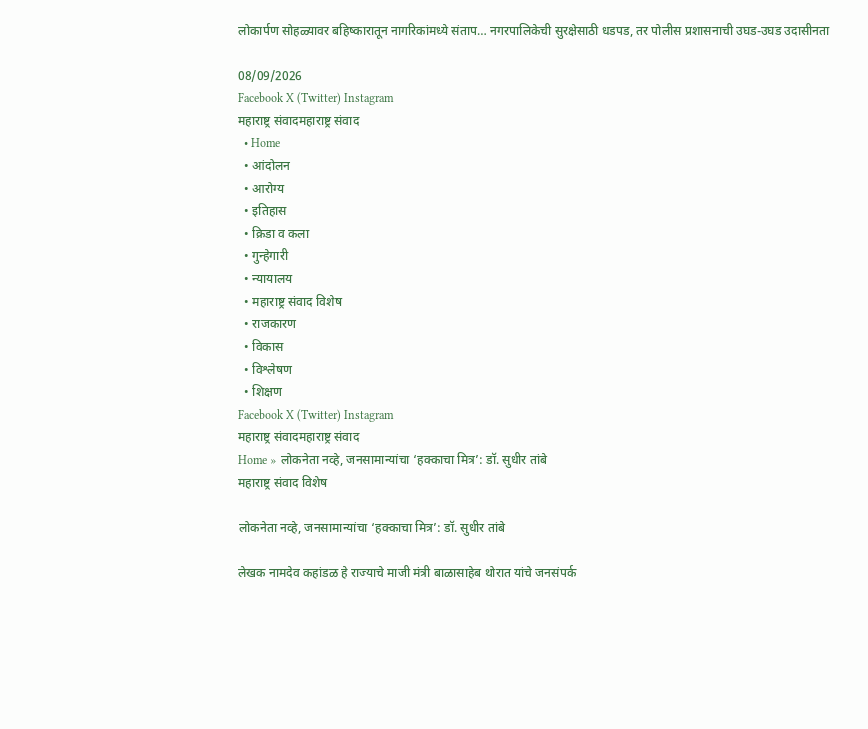लोकार्पण सोहळ्यावर बहिष्कारातून नागरिकांमध्ये संताप… नगरपालिकेची सुरक्षेसाठी धडपड, तर पोलीस प्रशासनाची उघड-उघड उदासीनता

08/09/2026
Facebook X (Twitter) Instagram
महाराष्ट्र संवादमहाराष्ट्र संवाद
  • Home
  • आंदोलन
  • आरोग्य
  • इतिहास
  • क्रिडा व कला
  • गुन्हेगारी
  • न्यायालय
  • महाराष्ट्र संवाद विशेष
  • राजकारण
  • विकास
  • विश्लेषण
  • शिक्षण
Facebook X (Twitter) Instagram
महाराष्ट्र संवादमहाराष्ट्र संवाद
Home » लोकनेता नव्हे, जनसामान्यांचा ‘हक्काचा मित्र’: डॉ. सुधीर तांबे
महाराष्ट्र संवाद विशेष

लोकनेता नव्हे, जनसामान्यांचा ‘हक्काचा मित्र’: डॉ. सुधीर तांबे

लेखक नामदेव कहांडळ हे राज्याचे माजी मंत्री बाळासाहेब थोरात यांचे जनसंपर्क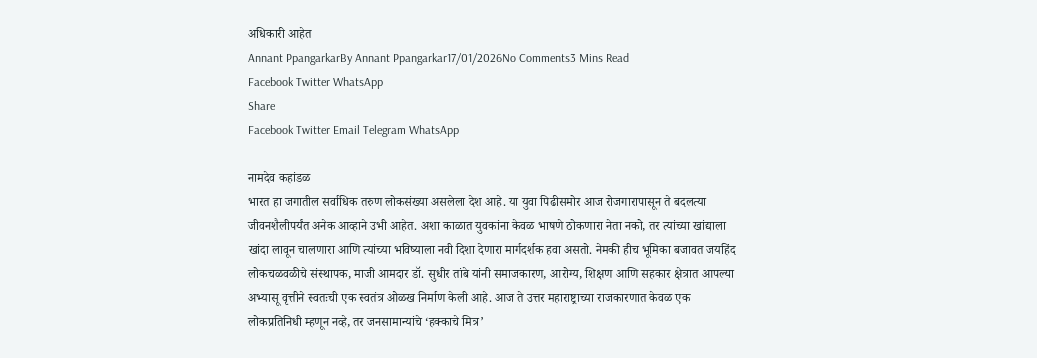अधिकारी आहेत
Annant PpangarkarBy Annant Ppangarkar17/01/2026No Comments3 Mins Read
Facebook Twitter WhatsApp
Share
Facebook Twitter Email Telegram WhatsApp

नामदेव कहांडळ
भारत हा जगातील सर्वाधिक तरुण लोकसंख्या असलेला देश आहे. या युवा पिढीसमोर आज रोजगारापासून ते बदलत्या जीवनशैलीपर्यंत अनेक आव्हाने उभी आहेत. अशा काळात युवकांना केवळ भाषणे ठोकणारा नेता नको, तर त्यांच्या खांद्याला खांदा लावून चालणारा आणि त्यांच्या भविष्याला नवी दिशा देणारा मार्गदर्शक हवा असतो. नेमकी हीच भूमिका बजावत जयहिंद लोकचळवळीचे संस्थापक, माजी आमदार डॉ. सुधीर तांबे यांनी समाजकारण, आरोग्य, शिक्षण आणि सहकार क्षेत्रात आपल्या अभ्यासू वृत्तीने स्वतःची एक स्वतंत्र ओळख निर्माण केली आहे. आज ते उत्तर महाराष्ट्राच्या राजकारणात केवळ एक लोकप्रतिनिधी म्हणून नव्हे, तर जनसामान्यांचे ‘हक्काचे मित्र’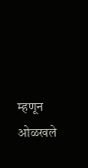म्हणून ओळखले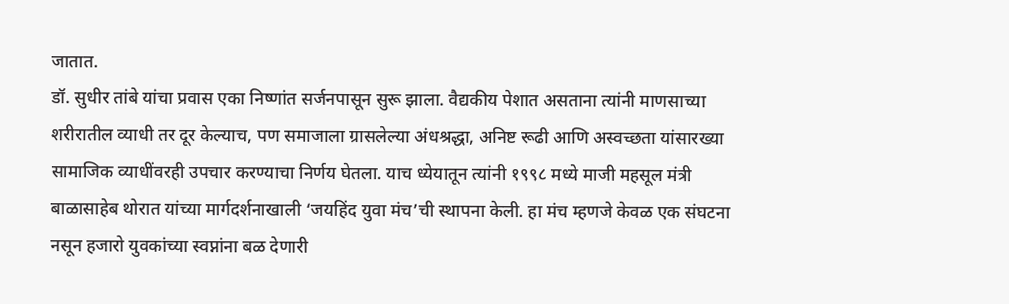जातात.
डॉ. सुधीर तांबे यांचा प्रवास एका निष्णांत सर्जनपासून सुरू झाला. वैद्यकीय पेशात असताना त्यांनी माणसाच्या शरीरातील व्याधी तर दूर केल्याच, पण समाजाला ग्रासलेल्या अंधश्रद्धा, अनिष्ट रूढी आणि अस्वच्छता यांसारख्या सामाजिक व्याधींवरही उपचार करण्याचा निर्णय घेतला. याच ध्येयातून त्यांनी १९९८ मध्ये माजी महसूल मंत्री बाळासाहेब थोरात यांच्या मार्गदर्शनाखाली ‘जयहिंद युवा मंच’ची स्थापना केली. हा मंच म्हणजे केवळ एक संघटना नसून हजारो युवकांच्या स्वप्नांना बळ देणारी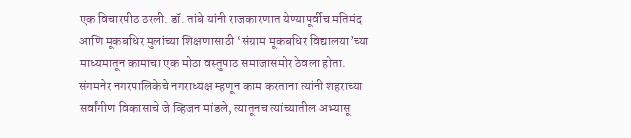एक विचारपीठ ठरली. डॉ. तांबे यांनी राजकारणात येण्यापूर्वीच मतिमंद आणि मूकबधिर मुलांच्या शिक्षणासाठी ‘संग्राम मूकबधिर विद्यालया’च्या माध्यमातून कामाचा एक मोठा वस्तुपाठ समाजासमोर ठेवला होता.
संगमनेर नगरपालिकेचे नगराध्यक्ष म्हणून काम करताना त्यांनी शहराच्या सर्वांगीण विकासाचे जे व्हिजन मांडले, त्यातूनच त्यांच्यातील अभ्यासू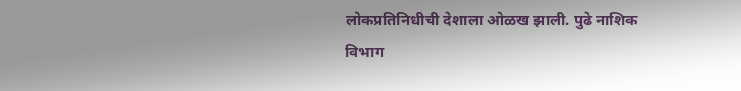लोकप्रतिनिधीची देशाला ओळख झाली. पुढे नाशिक विभाग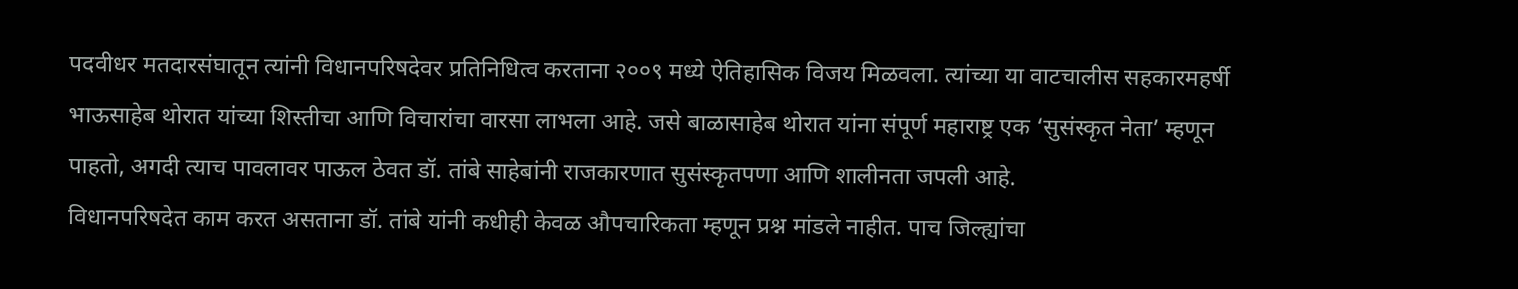पदवीधर मतदारसंघातून त्यांनी विधानपरिषदेवर प्रतिनिधित्व करताना २००९ मध्ये ऐतिहासिक विजय मिळवला. त्यांच्या या वाटचालीस सहकारमहर्षी भाऊसाहेब थोरात यांच्या शिस्तीचा आणि विचारांचा वारसा लाभला आहे. जसे बाळासाहेब थोरात यांना संपूर्ण महाराष्ट्र एक ‘सुसंस्कृत नेता’ म्हणून पाहतो, अगदी त्याच पावलावर पाऊल ठेवत डॉ. तांबे साहेबांनी राजकारणात सुसंस्कृतपणा आणि शालीनता जपली आहे.
विधानपरिषदेत काम करत असताना डॉ. तांबे यांनी कधीही केवळ औपचारिकता म्हणून प्रश्न मांडले नाहीत. पाच जिल्ह्यांचा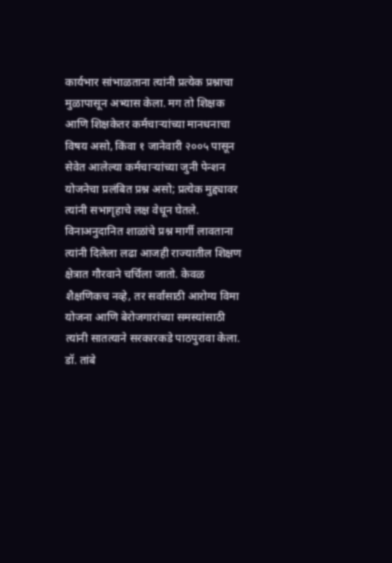कार्यभार सांभाळताना त्यांनी प्रत्येक प्रश्नाचा मुळापासून अभ्यास केला. मग तो शिक्षक आणि शिक्षकेतर कर्मचाऱ्यांच्या मानधनाचा विषय असो, किंवा १ जानेवारी २००५ पासून सेवेत आलेल्या कर्मचाऱ्यांच्या जुनी पेन्शन योजनेचा प्रलंबित प्रश्न असो; प्रत्येक मुद्द्यावर त्यांनी सभागृहाचे लक्ष वेधून घेतले. विनाअनुदानित शाळांचे प्रश्न मार्गी लावताना त्यांनी दिलेला लढा आजही राज्यातील शिक्षण क्षेत्रात गौरवाने चर्चिला जातो. केवळ शैक्षणिकच नव्हे, तर सर्वांसाठी आरोग्य विमा योजना आणि बेरोजगारांच्या समस्यांसाठी त्यांनी सातत्याने सरकारकडे पाठपुरावा केला.
डॉ. तांबे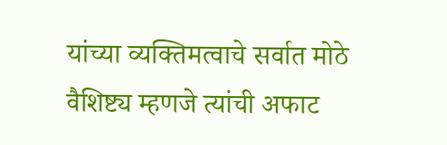यांच्या व्यक्तिमत्वाचे सर्वात मोठे वैशिष्ट्य म्हणजे त्यांची अफाट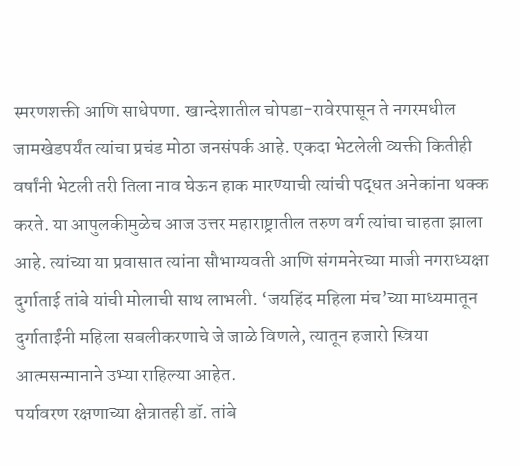स्मरणशक्ती आणि साधेपणा. खान्देशातील चोपडा-रावेरपासून ते नगरमधील जामखेडपर्यंत त्यांचा प्रचंड मोठा जनसंपर्क आहे. एकदा भेटलेली व्यक्ती कितीही वर्षांनी भेटली तरी तिला नाव घेऊन हाक मारण्याची त्यांची पद्धत अनेकांना थक्क करते. या आपुलकीमुळेच आज उत्तर महाराष्ट्रातील तरुण वर्ग त्यांचा चाहता झाला आहे. त्यांच्या या प्रवासात त्यांना सौभाग्यवती आणि संगमनेरच्या माजी नगराध्यक्षा दुर्गाताई तांबे यांची मोलाची साथ लाभली. ‘जयहिंद महिला मंच’च्या माध्यमातून दुर्गाताईंनी महिला सबलीकरणाचे जे जाळे विणले, त्यातून हजारो स्त्रिया आत्मसन्मानाने उभ्या राहिल्या आहेत.
पर्यावरण रक्षणाच्या क्षेत्रातही डॉ. तांबे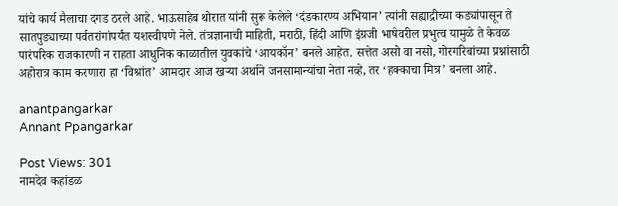यांचे कार्य मैलाचा दगड ठरले आहे. भाऊसाहेब थोरात यांनी सुरू केलेले ‘दंडकारण्य अभियान’ त्यांनी सह्याद्रीच्या कड्यांपासून ते सातपुड्याच्या पर्वतरांगांपर्यंत यशस्वीपणे नेले. तंत्रज्ञानाची माहिती, मराठी, हिंदी आणि इंग्रजी भाषेवरील प्रभुत्व यामुळे ते केवळ पारंपरिक राजकारणी न राहता आधुनिक काळातील युवकांचे ‘आयकॉन’ बनले आहेत. सत्तेत असो वा नसो, गोरगरिबांच्या प्रश्नांसाठी अहोरात्र काम करणारा हा ‘विश्रांत’ आमदार आज खऱ्या अर्थाने जनसामान्यांचा नेता नव्हे, तर ‘हक्काचा मित्र’ बनला आहे.

anantpangarkar
Annant Ppangarkar

Post Views: 301
नामदेव कहांडळ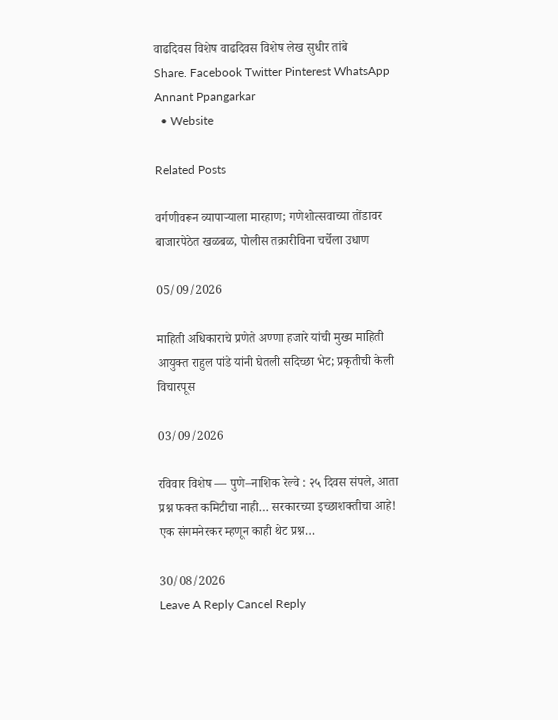वाढदिवस विशेष वाढदिवस विशेष लेख सुधीर तांबे
Share. Facebook Twitter Pinterest WhatsApp
Annant Ppangarkar
  • Website

Related Posts

वर्गणीवरून व्यापाऱ्याला मारहाण; गणेशोत्सवाच्या तोंडावर बाजारपेठेत खळबळ, पोलीस तक्रारीविना चर्चेला उधाण

05/09/2026

माहिती अधिकाराचे प्रणेते अण्णा हजारे यांची मुख्य माहिती आयुक्त राहुल पांडे यांनी घेतली सदिच्छा भेट; प्रकृतीची केली विचारपूस

03/09/2026

रविवार विशेष — पुणे–नाशिक रेल्वे : २५ दिवस संपले, आता प्रश्न फक्त कमिटीचा नाही… सरकारच्या इच्छाशक्तीचा आहे! एक संगमनेरकर म्हणून काही थेट प्रश्न…

30/08/2026
Leave A Reply Cancel Reply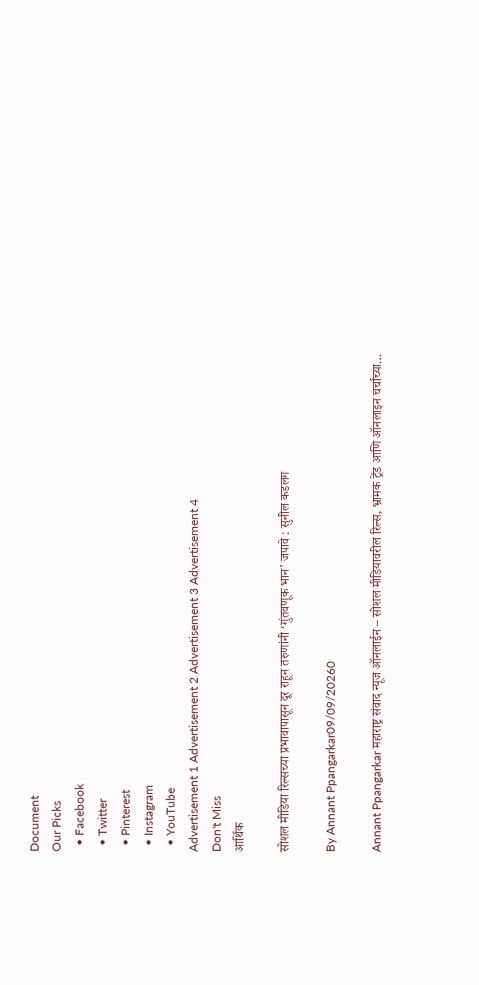Document
Our Picks
  • Facebook
  • Twitter
  • Pinterest
  • Instagram
  • YouTube
Advertisement 1 Advertisement 2 Advertisement 3 Advertisement 4
Don't Miss
आर्थिक

सोशल मीडिया रिल्सच्या प्रभावापासून दूर राहून तरुणांनी ‘गुंतवणूक भान’ जपावे : सुनील कडलग

By Annant Ppangarkar09/09/20260

Annant Ppangarkar महाराष्ट्र संवाद न्यूज ऑनलाईन – सोशल मीडियावरील रिल्स, भ्रामक ट्रेंड आणि ऑनलाइन चर्चांच्या…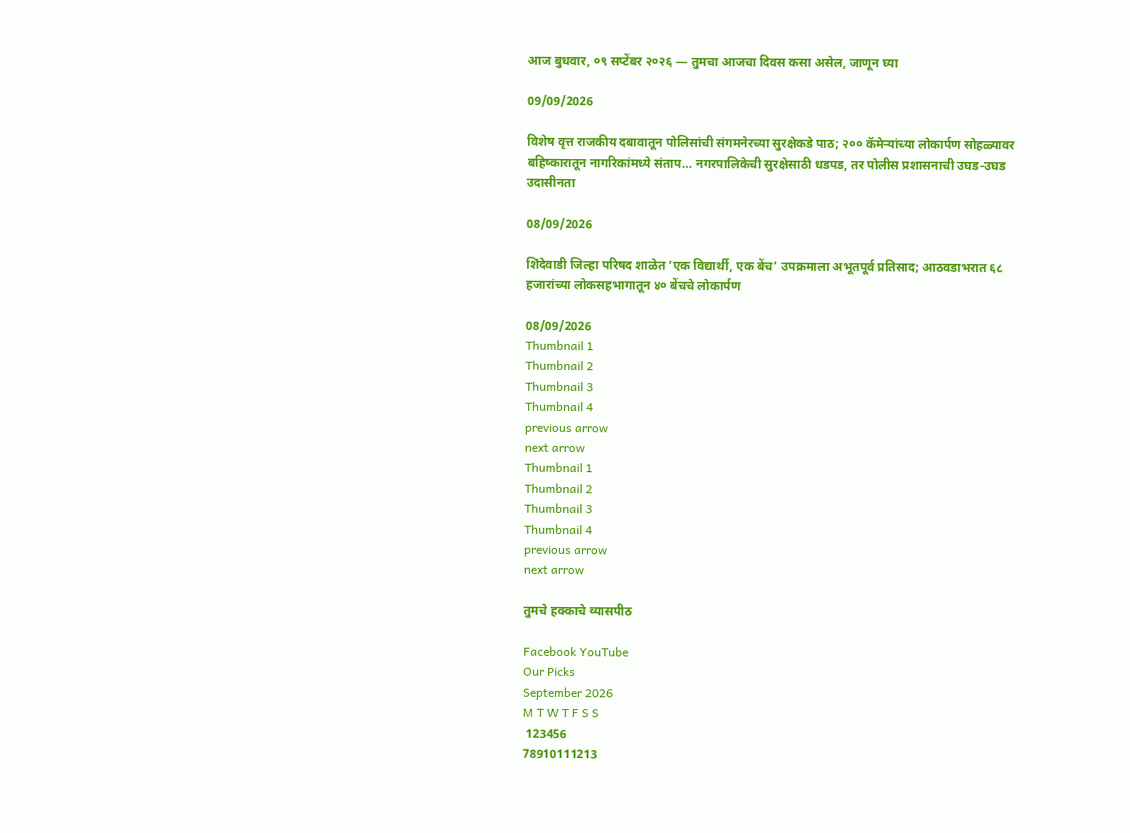आज बुधवार, ०९ सप्टेंबर २०२६ — तुमचा आजचा दिवस कसा असेल, जाणून घ्या

09/09/2026

विशेष वृत्त राजकीय दबावातून पोलिसांची संगमनेरच्या सुरक्षेकडे पाठ; २०० कॅमेऱ्यांच्या लोकार्पण सोहळ्यावर बहिष्कारातून नागरिकांमध्ये संताप… नगरपालिकेची सुरक्षेसाठी धडपड, तर पोलीस प्रशासनाची उघड-उघड उदासीनता

08/09/2026

शिंदेवाडी जिल्हा परिषद शाळेत ‘एक विद्यार्थी, एक बेंच’ उपक्रमाला अभूतपूर्व प्रतिसाद; आठवडाभरात ६८ हजारांच्या लोकसहभागातून ४० बेंचचे लोकार्पण

08/09/2026
Thumbnail 1
Thumbnail 2
Thumbnail 3
Thumbnail 4
previous arrow
next arrow
Thumbnail 1
Thumbnail 2
Thumbnail 3
Thumbnail 4
previous arrow
next arrow

तुमचे हक्काचे व्यासपीठ

Facebook YouTube
Our Picks
September 2026
M T W T F S S
 123456
78910111213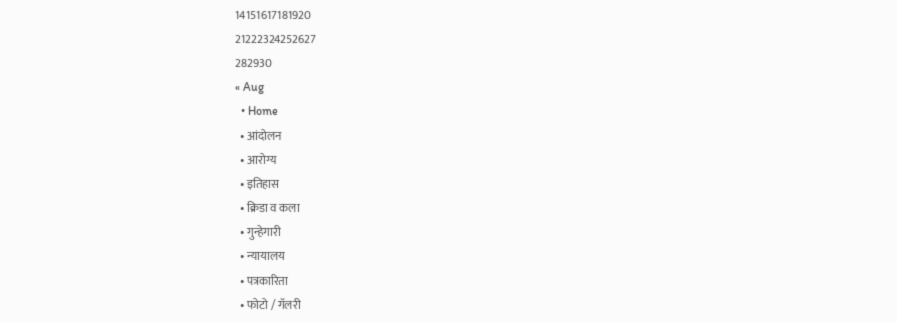14151617181920
21222324252627
282930
« Aug
  • Home
  • आंदोलन
  • आरोग्य
  • इतिहास
  • क्रिडा व कला
  • गुन्हेगारी
  • न्यायालय
  • पत्रकारिता
  • फोटो / गॅलरी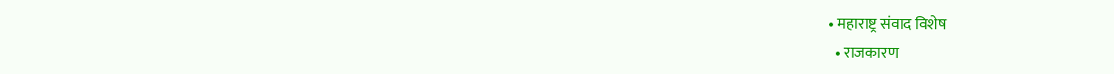• महाराष्ट्र संवाद विशेष
  • राजकारण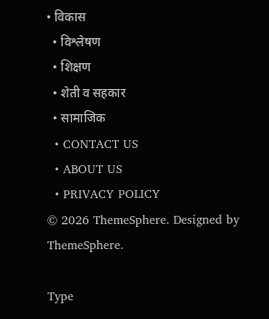• विकास
  • विश्लेषण
  • शिक्षण
  • शेती व सहकार
  • सामाजिक
  • CONTACT US
  • ABOUT US
  • PRIVACY POLICY
© 2026 ThemeSphere. Designed by ThemeSphere.

Type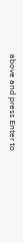above and press Enter to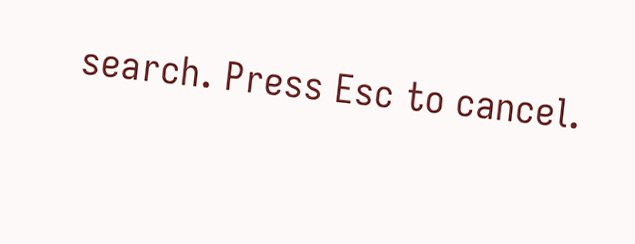search. Press Esc to cancel.